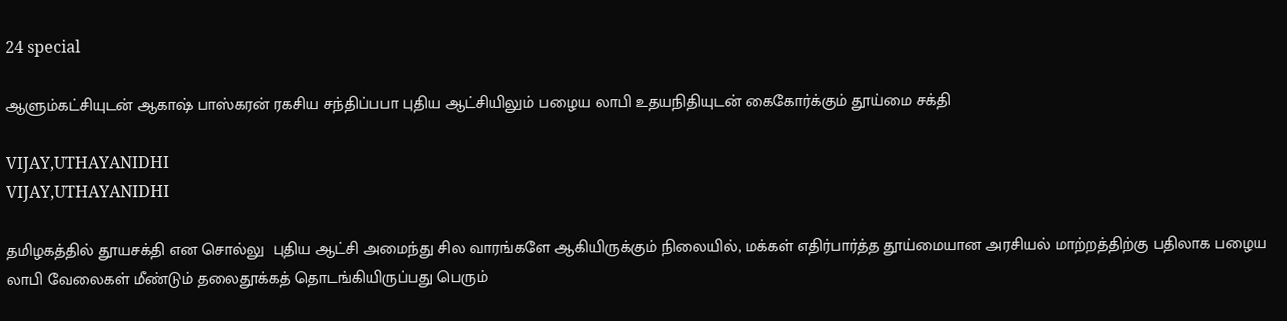24 special

ஆளும்கட்சியுடன் ஆகாஷ் பாஸ்கரன் ரகசிய சந்திப்பபா புதிய ஆட்சியிலும் பழைய லாபி உதயநிதியுடன் கைகோர்க்கும் தூய்மை சக்தி

VIJAY,UTHAYANIDHI
VIJAY,UTHAYANIDHI

தமிழகத்தில் தூயசக்தி என சொல்லு  புதிய ஆட்சி அமைந்து சில வாரங்களே ஆகியிருக்கும் நிலையில், மக்கள் எதிர்பார்த்த தூய்மையான அரசியல் மாற்றத்திற்கு பதிலாக பழைய லாபி வேலைகள் மீண்டும் தலைதூக்கத் தொடங்கியிருப்பது பெரும்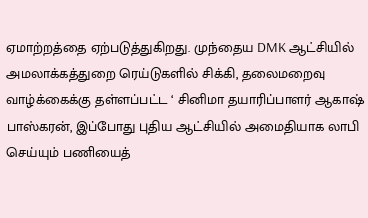ஏமாற்றத்தை ஏற்படுத்துகிறது. முந்தைய DMK ஆட்சியில் அமலாக்கத்துறை ரெய்டுகளில் சிக்கி, தலைமறைவு வாழ்க்கைக்கு தள்ளப்பட்ட ‘ சினிமா தயாரிப்பாளர் ஆகாஷ் பாஸ்கரன், இப்போது புதிய ஆட்சியில் அமைதியாக லாபி செய்யும் பணியைத்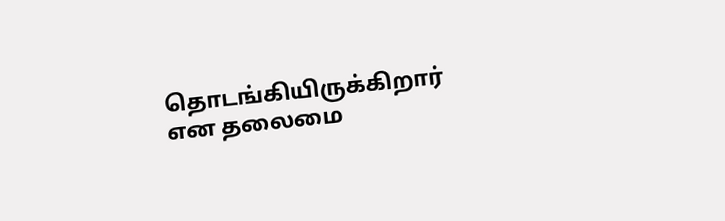தொடங்கியிருக்கிறார்  என தலைமை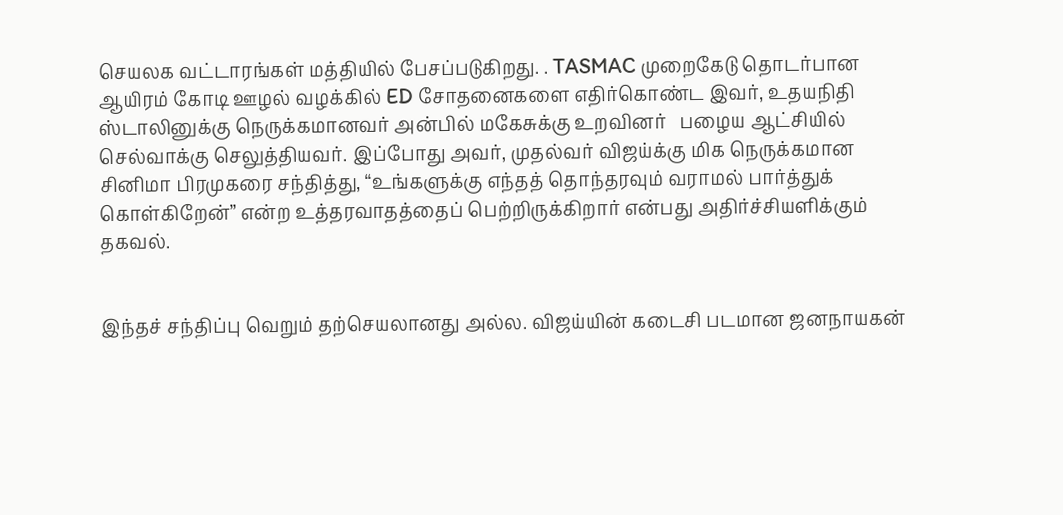செயலக வட்டாரங்கள் மத்தியில் பேசப்படுகிறது. . TASMAC முறைகேடு தொடர்பான ஆயிரம் கோடி ஊழல் வழக்கில் ED சோதனைகளை எதிர்கொண்ட இவர், உதயநிதி ஸ்டாலினுக்கு நெருக்கமானவர் அன்பில் மகேசுக்கு உறவினர்   பழைய ஆட்சியில் செல்வாக்கு செலுத்தியவர். இப்போது அவர், முதல்வர் விஜய்க்கு மிக நெருக்கமான சினிமா பிரமுகரை சந்தித்து, “உங்களுக்கு எந்தத் தொந்தரவும் வராமல் பார்த்துக் கொள்கிறேன்” என்ற உத்தரவாதத்தைப் பெற்றிருக்கிறார் என்பது அதிர்ச்சியளிக்கும் தகவல்.


இந்தச் சந்திப்பு வெறும் தற்செயலானது அல்ல. விஜய்யின் கடைசி படமான ஜனநாயகன்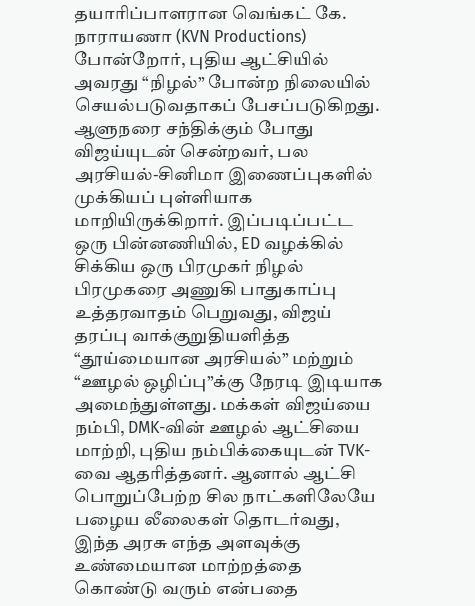தயாரிப்பாளரான வெங்கட் கே. நாராயணா (KVN Productions) போன்றோர், புதிய ஆட்சியில் அவரது “நிழல்” போன்ற நிலையில் செயல்படுவதாகப் பேசப்படுகிறது. ஆளுநரை சந்திக்கும் போது விஜய்யுடன் சென்றவர், பல அரசியல்-சினிமா இணைப்புகளில் முக்கியப் புள்ளியாக மாறியிருக்கிறார். இப்படிப்பட்ட ஒரு பின்னணியில், ED வழக்கில் சிக்கிய ஒரு பிரமுகர் நிழல் பிரமுகரை அணுகி பாதுகாப்பு உத்தரவாதம் பெறுவது, விஜய் தரப்பு வாக்குறுதியளித்த “தூய்மையான அரசியல்” மற்றும் “ஊழல் ஒழிப்பு”க்கு நேரடி இடியாக  அமைந்துள்ளது. மக்கள் விஜய்யை நம்பி, DMK-வின் ஊழல் ஆட்சியை மாற்றி, புதிய நம்பிக்கையுடன் TVK-வை ஆதரித்தனர். ஆனால் ஆட்சி பொறுப்பேற்ற சில நாட்களிலேயே பழைய லீலைகள் தொடர்வது, இந்த அரசு எந்த அளவுக்கு உண்மையான மாற்றத்தை கொண்டு வரும் என்பதை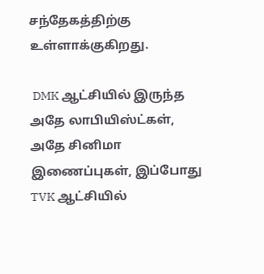சந்தேகத்திற்கு உள்ளாக்குகிறது.

 DMK ஆட்சியில் இருந்த அதே லாபியிஸ்ட்கள், அதே சினிமா இணைப்புகள், இப்போது TVK ஆட்சியில்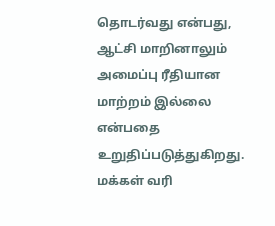தொடர்வது என்பது, ஆட்சி மாறினாலும் அமைப்பு ரீதியான மாற்றம் இல்லை என்பதை உறுதிப்படுத்துகிறது. மக்கள் வரி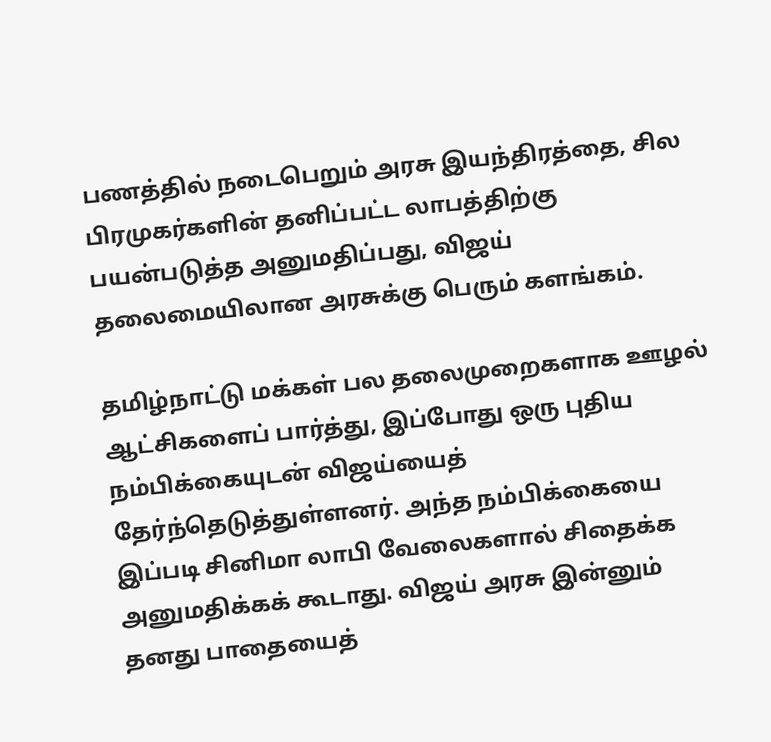பணத்தில் நடைபெறும் அரசு இயந்திரத்தை, சில பிரமுகர்களின் தனிப்பட்ட லாபத்திற்கு பயன்படுத்த அனுமதிப்பது, விஜய் தலைமையிலான அரசுக்கு பெரும் களங்கம்.

தமிழ்நாட்டு மக்கள் பல தலைமுறைகளாக ஊழல் ஆட்சிகளைப் பார்த்து, இப்போது ஒரு புதிய நம்பிக்கையுடன் விஜய்யைத் தேர்ந்தெடுத்துள்ளனர். அந்த நம்பிக்கையை இப்படி சினிமா லாபி வேலைகளால் சிதைக்க அனுமதிக்கக் கூடாது. விஜய் அரசு இன்னும் தனது பாதையைத்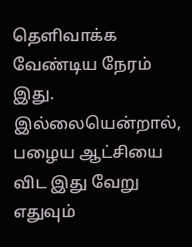தெளிவாக்க வேண்டிய நேரம் இது. இல்லையென்றால், பழைய ஆட்சியை விட இது வேறு எதுவும்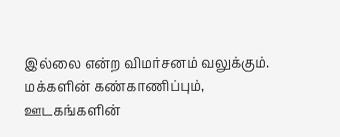இல்லை என்ற விமர்சனம் வலுக்கும். மக்களின் கண்காணிப்பும், ஊடகங்களின்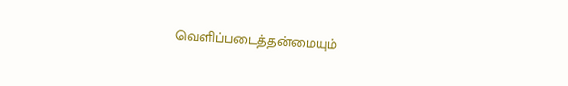வெளிப்படைத்தன்மையும்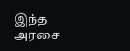இந்த அரசை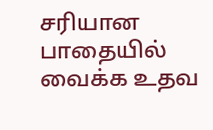சரியான பாதையில் வைக்க உதவ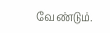வேண்டும்.